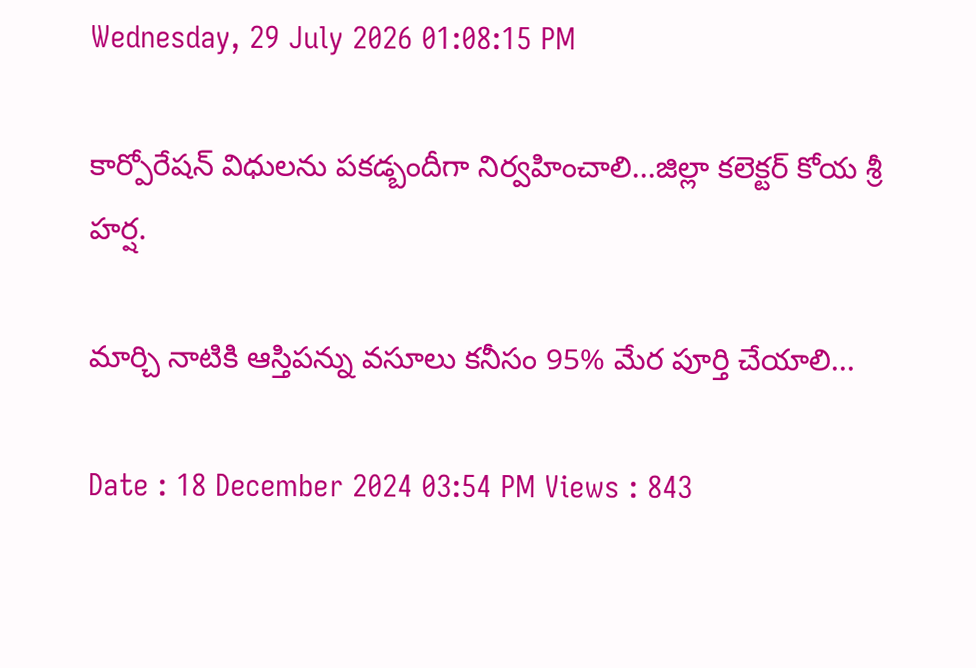Wednesday, 29 July 2026 01:08:15 PM

కార్పోరేషన్ విధులను పకడ్బందీగా నిర్వహించాలి...జిల్లా కలెక్టర్ కోయ శ్రీ హర్ష.

మార్చి నాటికి ఆస్తిపన్ను వసూలు కనీసం 95% మేర పూర్తి చేయాలి...

Date : 18 December 2024 03:54 PM Views : 843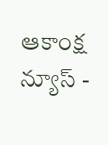ఆకాంక్ష న్యూస్ -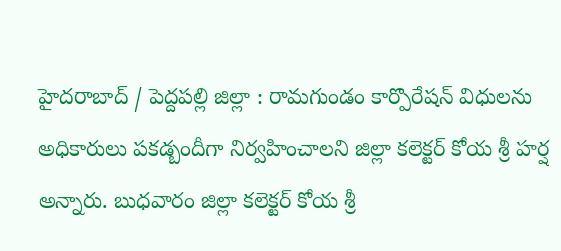హైదరాబాద్ / పెద్దపల్లి జిల్లా : రామగుండం కార్పొరేషన్ విధులను అధికారులు పకడ్బందీగా నిర్వహించాలని జిల్లా కలెక్టర్ కోయ శ్రీ హర్ష అన్నారు. బుధవారం జిల్లా కలెక్టర్ కోయ శ్రీ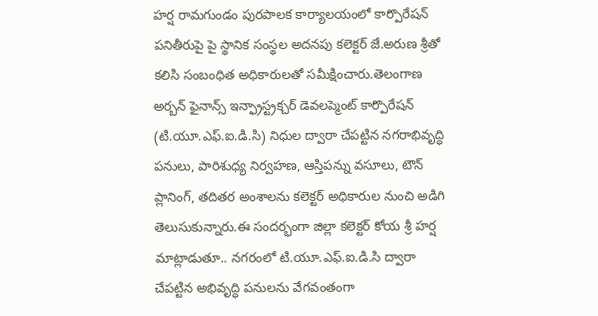హర్ష రామగుండం పురపాలక కార్యాలయంలో కార్పొరేషన్ పనితీరుపై పై స్థానిక సంస్థల అదనపు కలెక్టర్ జే.అరుణ శ్రీతో కలిసి సంబంధిత అధికారులతో సమీక్షించారు.తెలంగాణ అర్బన్ ఫైనాన్స్ ఇన్ఫ్రాస్ట్రక్చర్ డెవలప్మెంట్ కార్పొరేషన్ (టి.యూ.ఎఫ్.ఐ.డి.సి) నిధుల ద్వారా చేపట్టిన నగరాభివృద్ధి పనులు, పారిశుధ్య నిర్వహణ, ఆస్తిపన్ను వసూలు, టౌన్ ప్లానింగ్, తదితర అంశాలను కలెక్టర్ అధికారుల నుంచి అడిగి తెలుసుకున్నారు.ఈ సందర్భంగా జిల్లా కలెక్టర్ కోయ శ్రీ హర్ష మాట్లాడుతూ.. నగరంలో టి.యూ.ఎఫ్.ఐ.డి.సి ద్వారా చేపట్టిన అభివృద్ధి పనులను వేగవంతంగా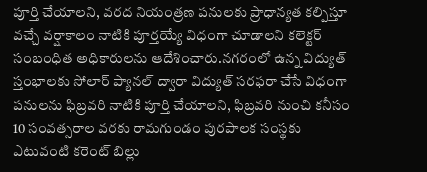పూర్తి చేయాలని, వరద నియంత్రణ పనులకు ప్రాధాన్యత కల్పిస్తూ వచ్చే వర్షాకాలం నాటికి పూర్తయ్యే విధంగా చూడాలని కలెక్టర్ సంబంధిత అధికారులను ఆదేశించారు.నగరంలో ఉన్న విద్యుత్ స్తంభాలకు సోలార్ ప్యానల్ ద్వారా విద్యుత్ సరఫరా చేసే విధంగా పనులను ఫిబ్రవరి నాటికి పూర్తి చేయాలని, ఫిబ్రవరి నుంచి కనీసం 10 సంవత్సరాల వరకు రామగుండం పురపాలక సంస్థకు ఎటువంటి కరెంట్ బిల్లు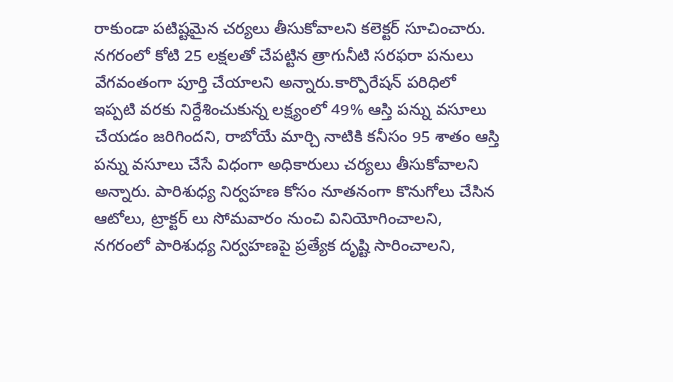రాకుండా పటిష్టమైన చర్యలు తీసుకోవాలని కలెక్టర్ సూచించారు. నగరంలో కోటి 25 లక్షలతో చేపట్టిన త్రాగునీటి సరఫరా పనులు వేగవంతంగా పూర్తి చేయాలని అన్నారు.కార్పొరేషన్ పరిధిలో ఇప్పటి వరకు నిర్దేశించుకున్న లక్ష్యంలో 49% ఆస్తి పన్ను వసూలు చేయడం జరిగిందని, రాబోయే మార్చి నాటికి కనీసం 95 శాతం ఆస్తి పన్ను వసూలు చేసే విధంగా అధికారులు చర్యలు తీసుకోవాలని అన్నారు. పారిశుధ్య నిర్వహణ కోసం నూతనంగా కొనుగోలు చేసిన ఆటోలు, ట్రాక్టర్ లు సోమవారం నుంచి వినియోగించాలని, నగరంలో పారిశుధ్య నిర్వహణపై ప్రత్యేక దృష్టి సారించాలని,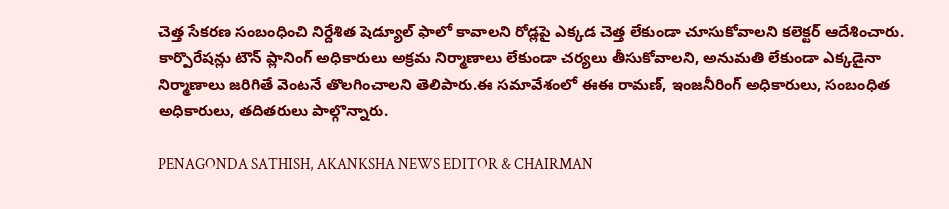చెత్త సేకరణ సంబంధించి నిర్దేశిత షెడ్యూల్ ఫాలో కావాలని రోడ్లపై ఎక్కడ చెత్త లేకుండా చూసుకోవాలని కలెక్టర్ ఆదేశించారు. కార్పొరేషన్లు టౌన్ ప్లానింగ్ అధికారులు అక్రమ నిర్మాణాలు లేకుండా చర్యలు తీసుకోవాలని, అనుమతి లేకుండా ఎక్కడైనా నిర్మాణాలు జరిగితే వెంటనే తొలగించాలని తెలిపారు.ఈ సమావేశంలో ఈఈ రామణ్, ఇంజనీరింగ్ అధికారులు, సంబంధిత అధికారులు, తదితరులు పాల్గొన్నారు.

PENAGONDA SATHISH, AKANKSHA NEWS EDITOR & CHAIRMAN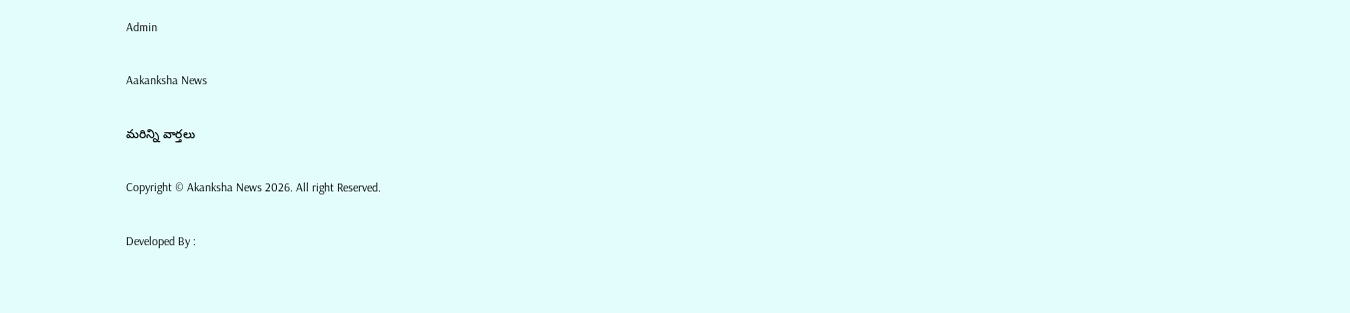Admin

Aakanksha News

మరిన్ని వార్తలు

Copyright © Akanksha News 2026. All right Reserved.

Developed By :